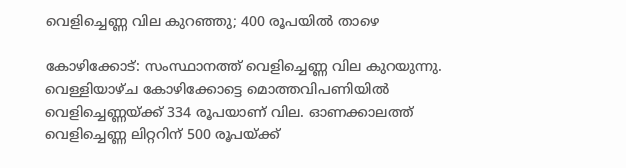വെളിച്ചെണ്ണ വില കുറഞ്ഞു; 400 രൂപയിൽ താഴെ

കോഴിക്കോട്: സംസ്ഥാനത്ത് വെളിച്ചെണ്ണ വില കുറയുന്നു. വെള്ളിയാഴ്ച കോഴിക്കോട്ടെ മൊത്തവിപണിയിൽ വെളിച്ചെണ്ണയ്ക്ക് 334 രൂപയാണ് വില. ഓണക്കാലത്ത് വെളിച്ചെണ്ണ ലിറ്ററിന് 500 രൂപയ്ക്ക്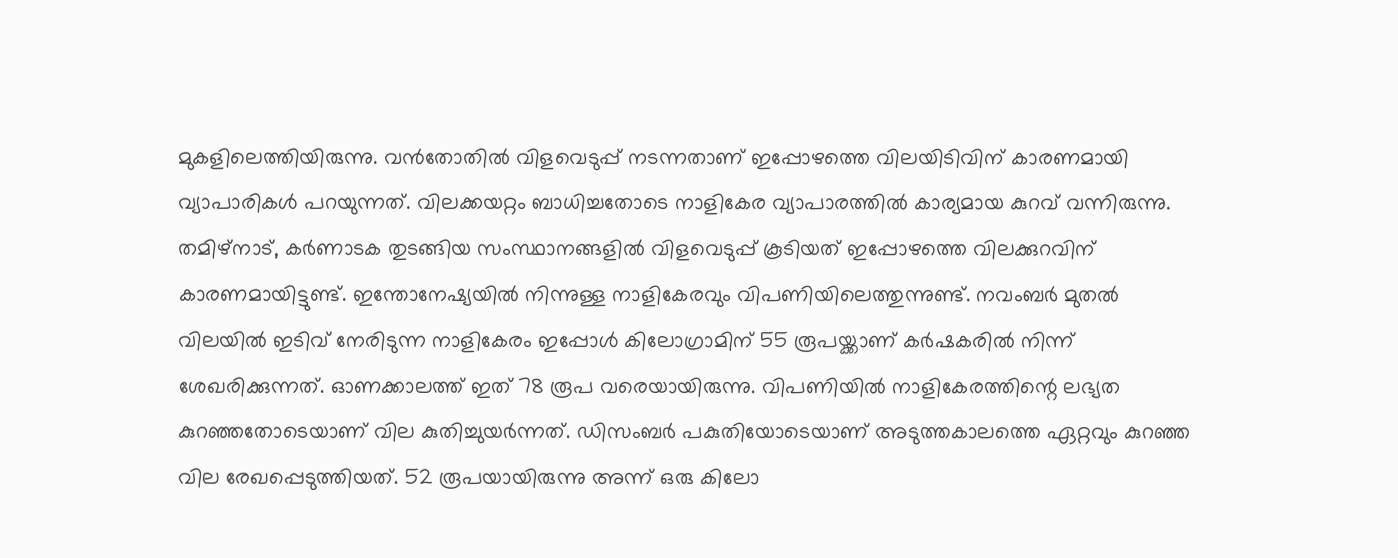മുകളിലെത്തിയിരുന്നു. വൻതോതിൽ വിളവെടുപ്പ് നടന്നതാണ് ഇപ്പോഴത്തെ വിലയിടിവിന് കാരണമായി വ്യാപാരികൾ പറയുന്നത്. വിലക്കയറ്റം ബാധിച്ചതോടെ നാളികേര വ്യാപാരത്തിൽ കാര്യമായ കുറവ് വന്നിരുന്നു. തമിഴ്‌നാട്, കർണാടക തുടങ്ങിയ സംസ്ഥാനങ്ങളിൽ വിളവെടുപ്പ് കൂടിയത് ഇപ്പോഴത്തെ വിലക്കുറവിന് കാരണമായിട്ടുണ്ട്. ഇന്തോനേഷ്യയിൽ നിന്നുള്ള നാളികേരവും വിപണിയിലെത്തുന്നുണ്ട്. നവംബർ മുതൽ വിലയിൽ ഇടിവ് നേരിടുന്ന നാളികേരം ഇപ്പോൾ കിലോഗ്രാമിന് 55 രൂപയ്ക്കാണ് കർഷകരിൽ നിന്ന് ശേഖരിക്കുന്നത്. ഓണക്കാലത്ത് ഇത് 78 രൂപ വരെയായിരുന്നു. വിപണിയിൽ നാളികേരത്തിന്റെ ലഭ്യത കുറഞ്ഞതോടെയാണ് വില കുതിച്ചുയർന്നത്. ഡിസംബർ പകുതിയോടെയാണ് അടുത്തകാലത്തെ ഏറ്റവും കുറഞ്ഞ വില രേഖപ്പെടുത്തിയത്. 52 രൂപയായിരുന്നു അന്ന് ഒരു കിലോ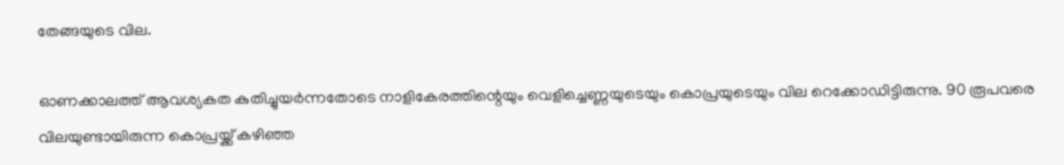തേങ്ങയുടെ വില.

ഓണക്കാലത്ത് ആവശ്യകത കുതിച്ചുയർന്നതോടെ നാളികേരത്തിന്റെയും വെളിച്ചെണ്ണയുടെയും കൊപ്രയുടെയും വില റെക്കോഡിട്ടിരുന്നു. 90 രൂപവരെ വിലയുണ്ടായിരുന്ന കൊപ്രയ്ക്ക് കഴിഞ്ഞ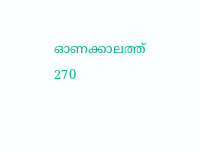ഓണക്കാലത്ത് 270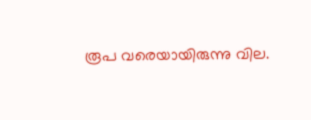രൂപ വരെയായിരുന്നു വില.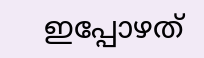ഇപ്പോഴത്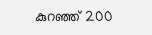കുറഞ്ഞ് 200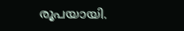രൂപയായി.